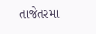તાજેતરમા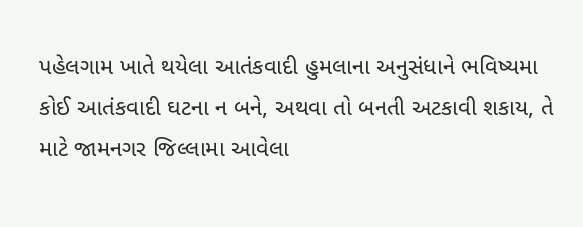પહેલગામ ખાતે થયેલા આતંકવાદી હુમલાના અનુસંધાને ભવિષ્યમા કોઈ આતંકવાદી ઘટના ન બને, અથવા તો બનતી અટકાવી શકાય, તે માટે જામનગર જિલ્લામા આવેલા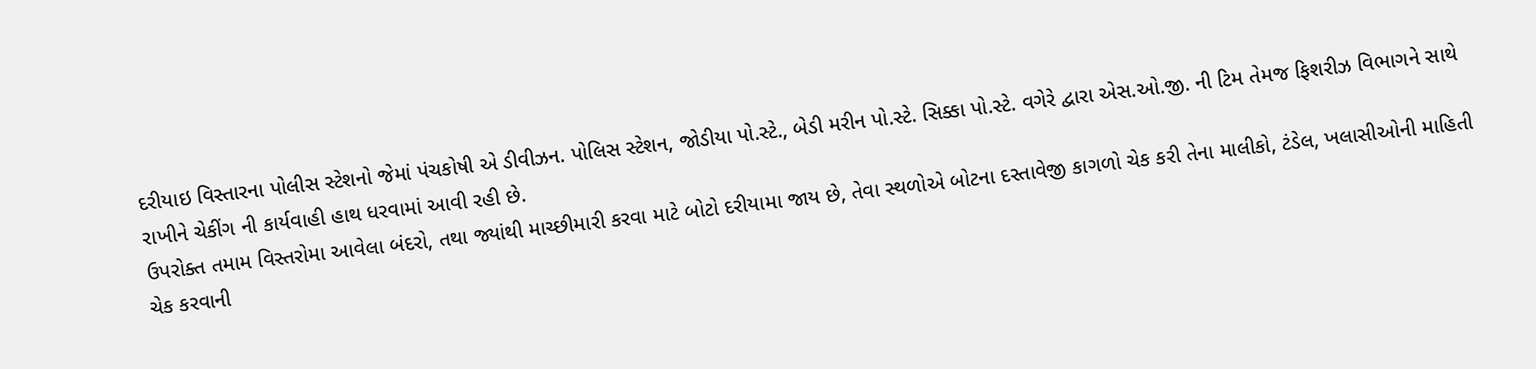દરીયાઇ વિસ્તારના પોલીસ સ્ટેશનો જેમાં પંચકોષી એ ડીવીઝન. પોલિસ સ્ટેશન, જોડીયા પો.સ્ટે., બેડી મરીન પો.સ્ટે. સિક્કા પો.સ્ટે. વગેરે દ્વારા એસ.ઓ.જી. ની ટિમ તેમજ ફિશરીઝ વિભાગને સાથે રાખીને ચેકીંગ ની કાર્યવાહી હાથ ધરવામાં આવી રહી છે.
ઉપરોક્ત તમામ વિસ્તરોમા આવેલા બંદરો, તથા જ્યાંથી માચ્છીમારી કરવા માટે બોટો દરીયામા જાય છે, તેવા સ્થળોએ બોટના દસ્તાવેજી કાગળો ચેક કરી તેના માલીકો, ટંડેલ, ખલાસીઓની માહિતી ચેક કરવાની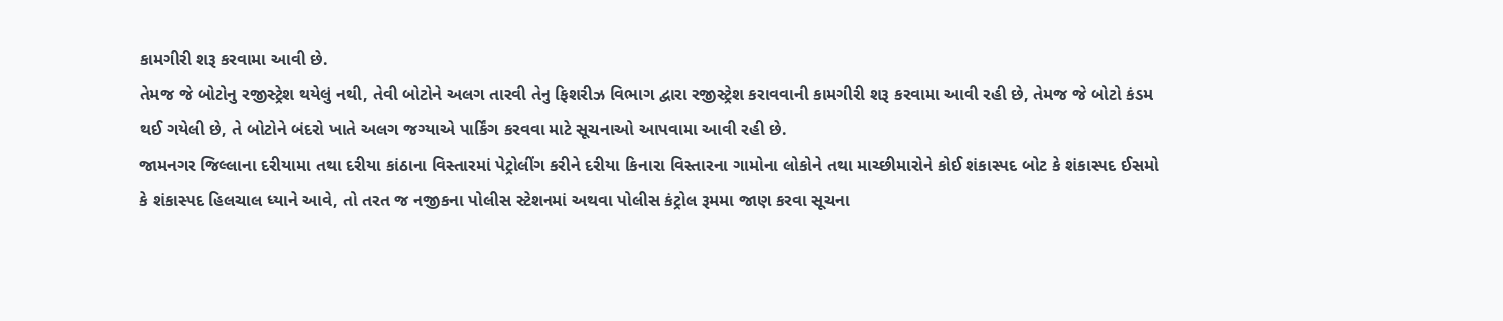કામગીરી શરૂ કરવામા આવી છે.
તેમજ જે બોટોનુ રજીસ્ટ્રેશ થયેલું નથી, તેવી બોટોને અલગ તારવી તેનુ ફિશરીઝ વિભાગ દ્વારા રજીસ્ટ્રેશ કરાવવાની કામગીરી શરૂ કરવામા આવી રહી છે, તેમજ જે બોટો કંડમ થઈ ગયેલી છે, તે બોટોને બંદરો ખાતે અલગ જગ્યાએ પાર્કિંગ કરવવા માટે સૂચનાઓ આપવામા આવી રહી છે.
જામનગર જિલ્લાના દરીયામા તથા દરીયા કાંઠાના વિસ્તારમાં પેટ્રોલીંગ કરીને દરીયા કિનારા વિસ્તારના ગામોના લોકોને તથા માચ્છીમારોને કોઈ શંકાસ્પદ બોટ કે શંકાસ્પદ ઈસમો કે શંકાસ્પદ હિલચાલ ધ્યાને આવે, તો તરત જ નજીકના પોલીસ સ્ટેશનમાં અથવા પોલીસ કંટ્રોલ રૂમમા જાણ કરવા સૂચના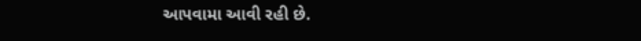આપવામા આવી રહી છે.